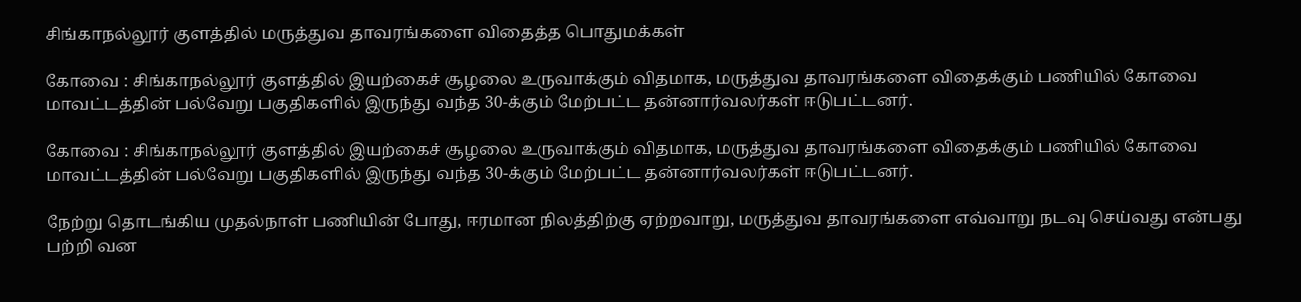சிங்காநல்லூர் குளத்தில் மருத்துவ தாவரங்களை விதைத்த பொதுமக்கள்

கோவை : சிங்காநல்லூர் குளத்தில் இயற்கைச் சூழலை உருவாக்கும் விதமாக, மருத்துவ தாவரங்களை விதைக்கும் பணியில் கோவை மாவட்டத்தின் பல்வேறு பகுதிகளில் இருந்து வந்த 30-க்கும் மேற்பட்ட தன்னார்வலர்கள் ஈடுபட்டனர்.

கோவை : சிங்காநல்லூர் குளத்தில் இயற்கைச் சூழலை உருவாக்கும் விதமாக, மருத்துவ தாவரங்களை விதைக்கும் பணியில் கோவை மாவட்டத்தின் பல்வேறு பகுதிகளில் இருந்து வந்த 30-க்கும் மேற்பட்ட தன்னார்வலர்கள் ஈடுபட்டனர்.

நேற்று தொடங்கிய முதல்நாள் பணியின் போது, ஈரமான நிலத்திற்கு ஏற்றவாறு, மருத்துவ தாவரங்களை எவ்வாறு நடவு செய்வது என்பது பற்றி வன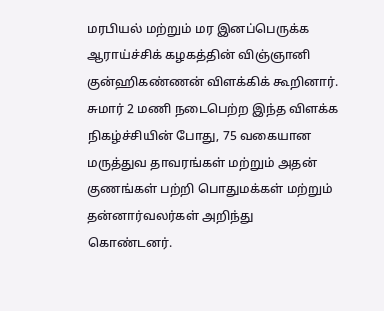மரபியல் மற்றும் மர இனப்பெருக்க ஆராய்ச்சிக் கழகத்தின் விஞ்ஞானி குன்ஹிகண்ணன் விளக்கிக் கூறினார். சுமார் 2 மணி நடைபெற்ற இந்த விளக்க நிகழ்ச்சியின் போது, 75 வகையான மருத்துவ தாவரங்கள் மற்றும் அதன் குணங்கள் பற்றி பொதுமக்கள் மற்றும் தன்னார்வலர்கள் அறிந்து கொண்டனர்.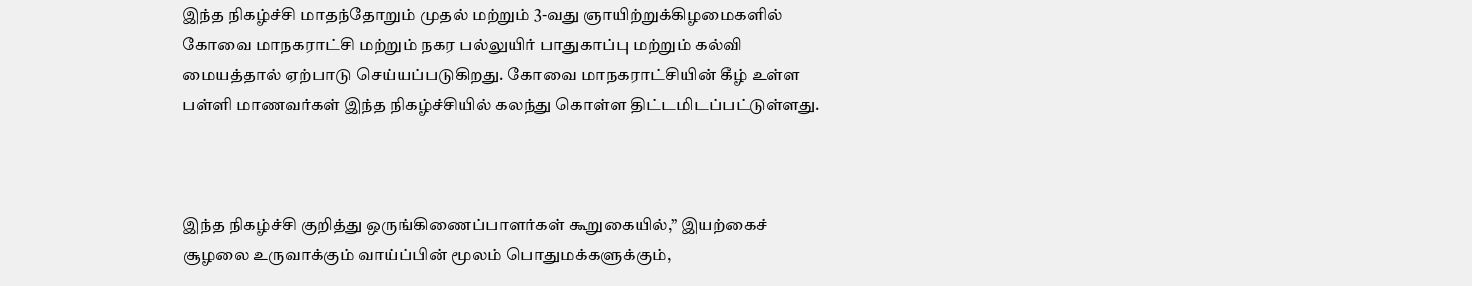இந்த நிகழ்ச்சி மாதந்தோறும் முதல் மற்றும் 3-வது ஞாயிற்றுக்கிழமைகளில் கோவை மாநகராட்சி மற்றும் நகர பல்லுயிர் பாதுகாப்பு மற்றும் கல்வி மையத்தால் ஏற்பாடு செய்யப்படுகிறது. கோவை மாநகராட்சியின் கீழ் உள்ள பள்ளி மாணவர்கள் இந்த நிகழ்ச்சியில் கலந்து கொள்ள திட்டமிடப்பட்டுள்ளது.



இந்த நிகழ்ச்சி குறித்து ஒருங்கிணைப்பாளர்கள் கூறுகையில்,” இயற்கைச் சூழலை உருவாக்கும் வாய்ப்பின் மூலம் பொதுமக்களுக்கும்,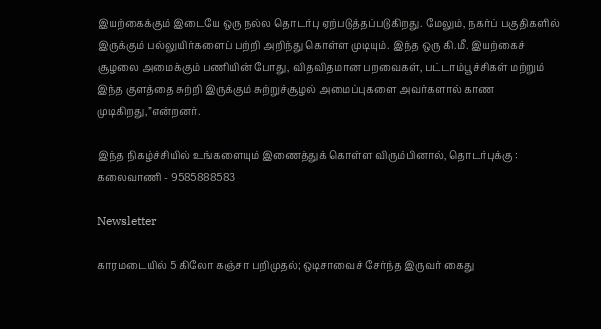இயற்கைக்கும் இடையே ஒரு நல்ல தொடர்பு ஏற்படுத்தப்படுகிறது. மேலும், நகர்ப் பகுதிகளில் இருக்கும் பல்லுயிர்களைப் பற்றி அறிந்து கொள்ள முடியும். இந்த ஒரு கி.மீ. இயற்கைச் சூழலை அமைக்கும் பணியின் போது, விதவிதமான பறவைகள், பட்டாம்பூச்சிகள் மற்றும் இந்த குளத்தை சுற்றி இருக்கும் சுற்றுச்சூழல் அமைப்புகளை அவர்களால் காண முடிகிறது,”என்றனர்.

இந்த நிகழ்ச்சியில் உங்களையும் இணைத்துக் கொள்ள விரும்பினால், தொடர்புக்கு : கலைவாணி - 9585888583

Newsletter

காரமடையில் 5 கிலோ கஞ்சா பறிமுதல்; ஒடிசாவைச் சேர்ந்த இருவர் கைது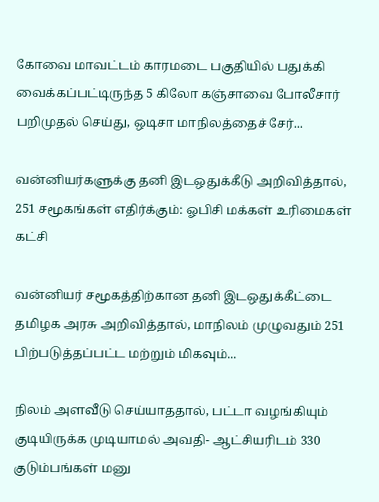கோவை மாவட்டம் காரமடை பகுதியில் பதுக்கி வைக்கப்பட்டிருந்த 5 கிலோ கஞ்சாவை போலீசார் பறிமுதல் செய்து, ஒடிசா மாநிலத்தைச் சேர்...

வன்னியர்களுக்கு தனி இடஒதுக்கீடு அறிவித்தால், 251 சமூகங்கள் எதிர்க்கும்: ஓபிசி மக்கள் உரிமைகள் கட்சி

வன்னியர் சமூகத்திற்கான தனி இடஒதுக்கீட்டை தமிழக அரசு அறிவித்தால், மாநிலம் முழுவதும் 251 பிற்படுத்தப்பட்ட மற்றும் மிகவும்...

நிலம் அளவீடு செய்யாததால், பட்டா வழங்கியும் குடியிருக்க முடியாமல் அவதி- ஆட்சியரிடம் 330 குடும்பங்கள் மனு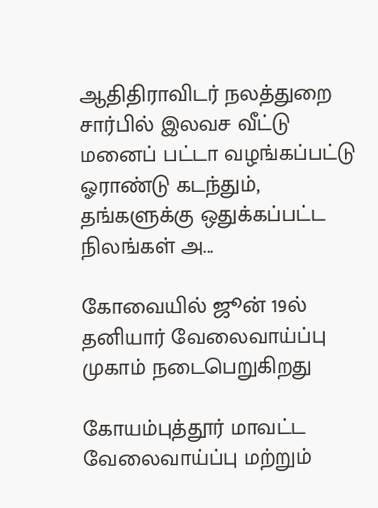ஆதிதிராவிடர் நலத்துறை சார்பில் இலவச வீட்டு மனைப் பட்டா வழங்கப்பட்டு ஓராண்டு கடந்தும், தங்களுக்கு ஒதுக்கப்பட்ட நிலங்கள் அ...

கோவையில் ஜூன் 19ல் தனியார் வேலைவாய்ப்பு முகாம் நடைபெறுகிறது

கோயம்புத்தூர் மாவட்ட வேலைவாய்ப்பு மற்றும்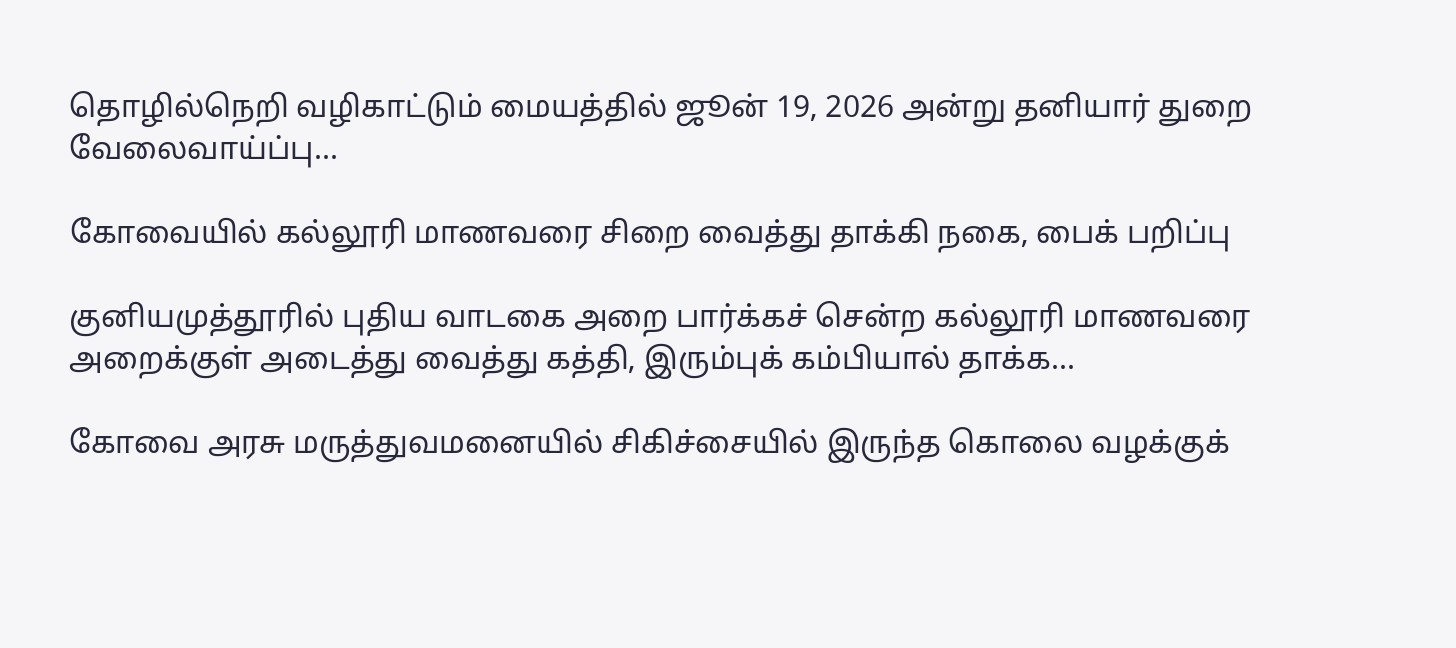தொழில்நெறி வழிகாட்டும் மையத்தில் ஜூன் 19, 2026 அன்று தனியார் துறை வேலைவாய்ப்பு...

கோவையில் கல்லூரி மாணவரை சிறை வைத்து தாக்கி நகை, பைக் பறிப்பு

குனியமுத்தூரில் புதிய வாடகை அறை பார்க்கச் சென்ற கல்லூரி மாணவரை அறைக்குள் அடைத்து வைத்து கத்தி, இரும்புக் கம்பியால் தாக்க...

கோவை அரசு மருத்துவமனையில் சிகிச்சையில் இருந்த கொலை வழக்குக்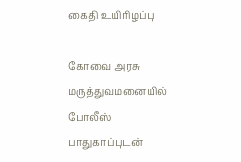கைதி உயிரிழப்பு

கோவை அரசு மருத்துவமனையில் போலீஸ் பாதுகாப்புடன்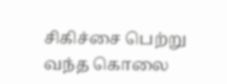சிகிச்சை பெற்று வந்த கொலை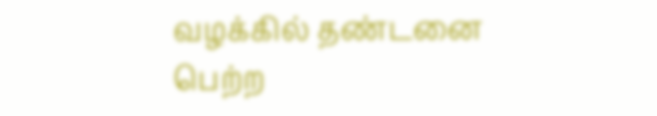வழக்கில் தண்டனை பெற்ற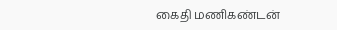கைதி மணிகண்டன்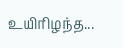உயிரிழந்த...